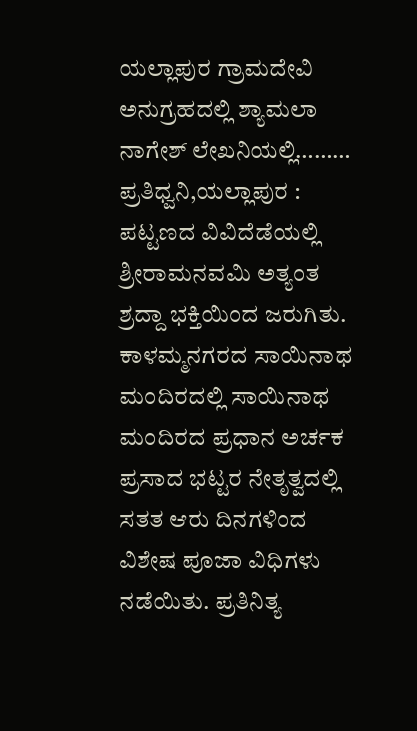ಯಲ್ಲಾಪುರ ಗ್ರಾಮದೇವಿ ಅನುಗ್ರಹದಲ್ಲಿ ಶ್ಯಾಮಲಾ ನಾಗೇಶ್ ಲೇಖನಿಯಲ್ಲಿ………
ಪ್ರತಿಧ್ವನಿ,ಯಲ್ಲಾಪುರ : ಪಟ್ಟಣದ ವಿವಿದೆಡೆಯಲ್ಲಿ ಶ್ರೀರಾಮನವಮಿ ಅತ್ಯಂತ ಶ್ರದ್ದಾ ಭಕ್ತಿಯಿಂದ ಜರುಗಿತು.
ಕಾಳಮ್ಮನಗರದ ಸಾಯಿನಾಥ ಮಂದಿರದಲ್ಲಿ ಸಾಯಿನಾಥ ಮಂದಿರದ ಪ್ರಧಾನ ಅರ್ಚಕ ಪ್ರಸಾದ ಭಟ್ಟರ ನೇತೃತ್ವದಲ್ಲಿ ಸತತ ಆರು ದಿನಗಳಿಂದ ವಿಶೇಷ ಪೂಜಾ ವಿಧಿಗಳು ನಡೆಯಿತು. ಪ್ರತಿನಿತ್ಯ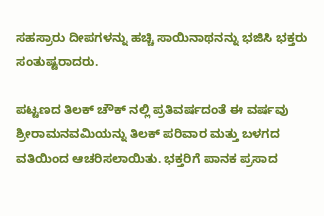ಸಹಸ್ರಾರು ದೀಪಗಳನ್ನು ಹಚ್ಚಿ ಸಾಯಿನಾಥನನ್ನು ಭಜಿಸಿ ಭಕ್ತರು ಸಂತುಷ್ಟರಾದರು.

ಪಟ್ಟಣದ ತಿಲಕ್ ಚೌಕ್ ನಲ್ಲಿ ಪ್ರತಿವರ್ಷದಂತೆ ಈ ವರ್ಷವು ಶ್ರೀರಾಮನವಮಿಯನ್ನು ತಿಲಕ್ ಪರಿವಾರ ಮತ್ತು ಬಳಗದ ವತಿಯಿಂದ ಆಚರಿಸಲಾಯಿತು. ಭಕ್ತರಿಗೆ ಪಾನಕ ಪ್ರಸಾದ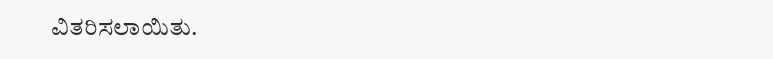ವಿತರಿಸಲಾಯಿತು.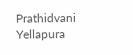Prathidvani Yellapura